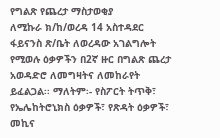የግልጽ የጨረታ ማስታወቂያ
ለሚኩራ ክ/ከ/ወረዳ 14 አስተዳደር ፋይናንስ ጽ/ቤት ለወረዳው አገልግሎት የሚወሉ ዕቃዎችን በ2ኛ ዙር በግልጽ ጨረታ አወዳድሮ ለመግዛትና ለመከራየት ይፈልጋል፡፡ ማለትም፡- የስፖርት ትጥቅ፣ የኤሌከትሮኒክስ ዕቃዎች፣ የጽዳት ዕቃዎች፣ መኪና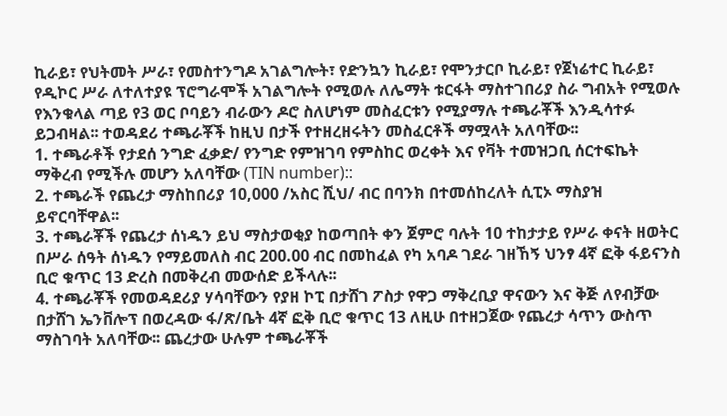ኪራይ፣ የህትመት ሥራ፣ የመስተንግዶ አገልግሎት፣ የድንኳን ኪራይ፣ የሞንታርቦ ኪራይ፣ የጀነሬተር ኪራይ፣ የዲኮር ሥራ ለተለተያዩ ፕሮግራሞች አገልግሎት የሚወሉ ለሌማት ቱርፋት ማስተገበሪያ ስራ ግብአት የሚወሉ የእንቁላል ጣይ የ3 ወር ቦባይን ብራውን ዶሮ ስለሆነም መስፈርቱን የሚያማሉ ተጫራቾች እንዲሳተፉ ይጋብዛል፡፡ ተወዳደሪ ተጫራቾች ከዚህ በታች የተዘረዘሩትን መስፈርቶች ማሟላት አለባቸው፡፡
1. ተጫራቶች የታደሰ ንግድ ፈቃድ/ የንግድ የምዝገባ የምስከር ወረቀት እና የቫት ተመዝጋቢ ሰርተፍኬት ማቅረብ የሚችሉ መሆን አለባቸው (TIN number)::
2. ተጫራች የጨረታ ማስከበሪያ 10,000 /አስር ሺህ/ ብር በባንክ በተመሰከረለት ሲፒኦ ማስያዝ ይኖርባቸዋል፡፡
3. ተጫራቾች የጨረታ ሰነዱን ይህ ማስታወቂያ ከወጣበት ቀን ጀምሮ ባሉት 10 ተከታታይ የሥራ ቀናት ዘወትር በሥራ ሰዓት ሰነዱን የማይመለስ ብር 200.00 ብር በመከፈል የካ አባዶ ገደራ ገዘኸኝ ህንፃ 4ኛ ፎቅ ፋይናንስ ቢሮ ቁጥር 13 ድረስ በመቅረብ መውሰድ ይችላሉ፡፡
4. ተጫራቾች የመወዳደሪያ ሃሳባቸውን የያዘ ኮፒ በታሸገ ፖስታ የዋጋ ማቅረቢያ ዋናውን እና ቅጅ ለየብቻው በታሸገ ኤንቨሎፕ በወረዳው ፋ/ጽ/ቤት 4ኛ ፎቅ ቢሮ ቁጥር 13 ለዚሁ በተዘጋጀው የጨረታ ሳጥን ውስጥ ማስገባት አለባቸው፡፡ ጨረታው ሁሉም ተጫራቾች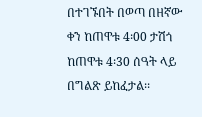በተገኙበት በወጣ በዘኛው ቀን ከጠዋቱ 4፡00 ታሽጎ ከጠዋቱ 4፡30 ሰዓት ላይ በግልጽ ይከፈታል፡፡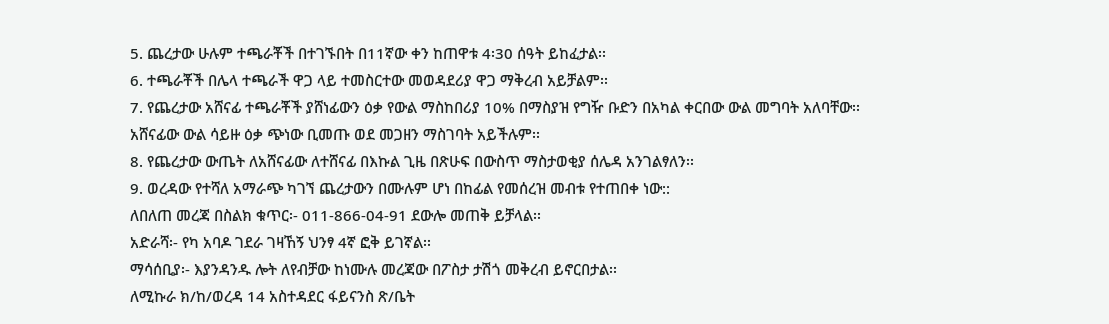5. ጨረታው ሁሉም ተጫራቾች በተገኙበት በ11ኛው ቀን ከጠዋቱ 4፡30 ሰዓት ይከፈታል፡፡
6. ተጫራቾች በሌላ ተጫራች ዋጋ ላይ ተመስርተው መወዳደሪያ ዋጋ ማቅረብ አይቻልም፡፡
7. የጨረታው አሸናፊ ተጫራቾች ያሸነፊውን ዕቃ የውል ማስከበሪያ 10% በማስያዝ የግዥ ቡድን በአካል ቀርበው ውል መግባት አለባቸው፡፡ አሸናፊው ውል ሳይዙ ዕቃ ጭነው ቢመጡ ወደ መጋዘን ማስገባት አይችሉም፡፡
8. የጨረታው ውጤት ለአሸናፊው ለተሸናፊ በእኩል ጊዜ በጽሁፍ በውስጥ ማስታወቂያ ሰሌዳ አንገልፃለን፡፡
9. ወረዳው የተሻለ አማራጭ ካገኘ ጨረታውን በሙሉም ሆነ በከፊል የመሰረዝ መብቱ የተጠበቀ ነው::
ለበለጠ መረጃ በስልክ ቁጥር፡- 011-866-04-91 ደውሎ መጠቅ ይቻላል፡፡
አድራሻ፡- የካ አባዶ ገደራ ገዛኸኝ ህንፃ 4ኛ ፎቅ ይገኛል፡፡
ማሳሰቢያ፡- እያንዳንዱ ሎት ለየብቻው ከነሙሉ መረጃው በፖስታ ታሽጎ መቅረብ ይኖርበታል፡፡
ለሚኩራ ክ/ከ/ወረዳ 14 አስተዳደር ፋይናንስ ጽ/ቤት